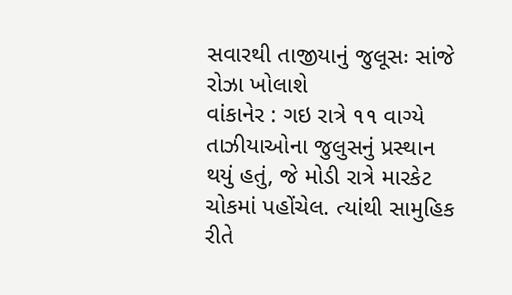સવારથી તાજીયાનું જુલૂસઃ સાંજે રોઝા ખોલાશે
વાંકાનેર : ગઇ રાત્રે ૧૧ વાગ્યે તાઝીયાઓના જુલુસનું પ્રસ્થાન થયું હતું, જે મોડી રાત્રે મારકેટ ચોકમાં પહોંચેલ. ત્યાંથી સામુહિક રીતે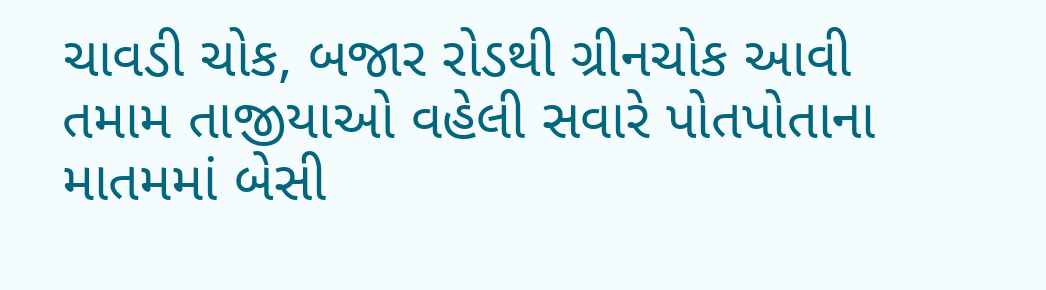ચાવડી ચોક, બજાર રોડથી ગ્રીનચોક આવી તમામ તાજીયાઓ વહેલી સવારે પોતપોતાના માતમમાં બેસી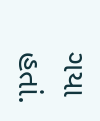ગયા હતાં.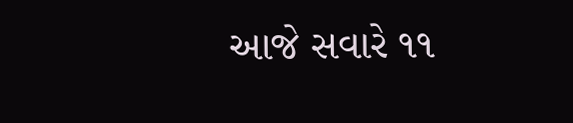આજે સવારે ૧૧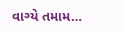વાગ્યે તમામ…